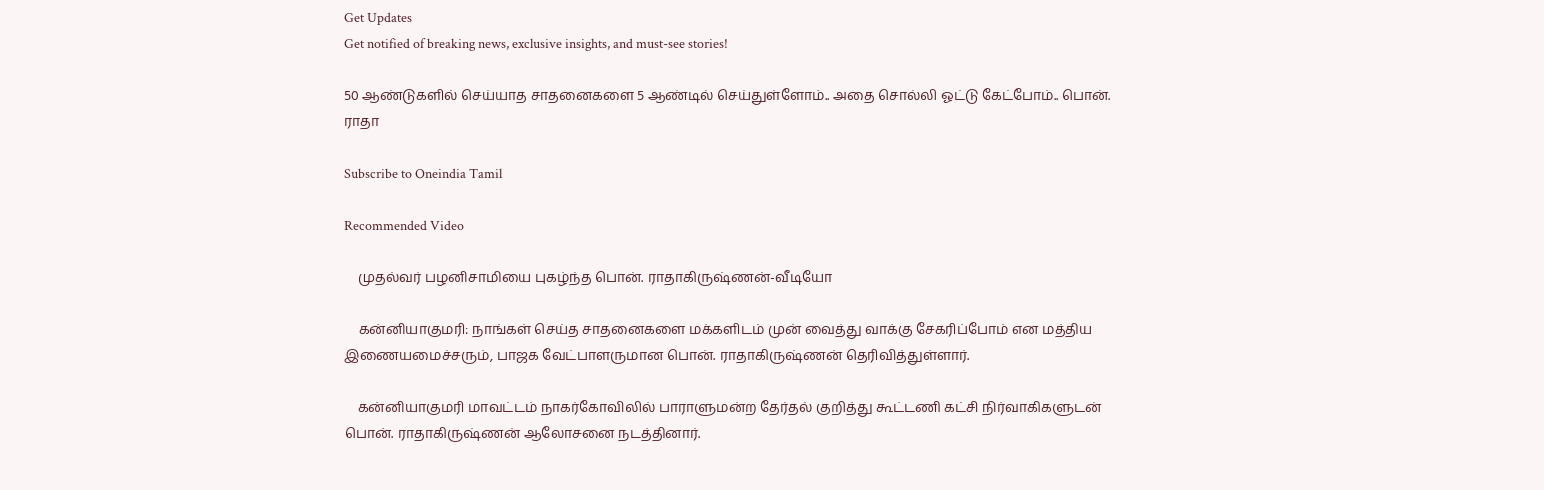Get Updates
Get notified of breaking news, exclusive insights, and must-see stories!

50 ஆண்டுகளில் செய்யாத சாதனைகளை 5 ஆண்டில் செய்துள்ளோம்.. அதை சொல்லி ஓட்டு கேட்போம்.. பொன். ராதா

Subscribe to Oneindia Tamil

Recommended Video

    முதல்வர் பழனிசாமியை புகழ்ந்த பொன். ராதாகிருஷ்ணன்-வீடியோ

    கன்னியாகுமரி: நாங்கள் செய்த சாதனைகளை மக்களிடம் முன் வைத்து வாக்கு சேகரிப்போம் என மத்திய இணையமைச்சரும், பாஜக வேட்பாளருமான பொன். ராதாகிருஷ்ணன் தெரிவித்துள்ளார்.

    கன்னியாகுமரி மாவட்டம் நாகர்கோவிலில் பாராளுமன்ற தேர்தல் குறித்து கூட்டணி கட்சி நிர்வாகிகளுடன் பொன். ராதாகிருஷ்ணன் ஆலோசனை நடத்தினார்.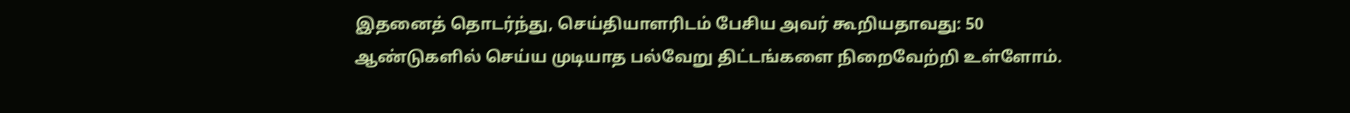இதனைத் தொடர்ந்து, செய்தியாளரிடம் பேசிய அவர் கூறியதாவது: 50 ஆண்டுகளில் செய்ய முடியாத பல்வேறு திட்டங்களை நிறைவேற்றி உள்ளோம்.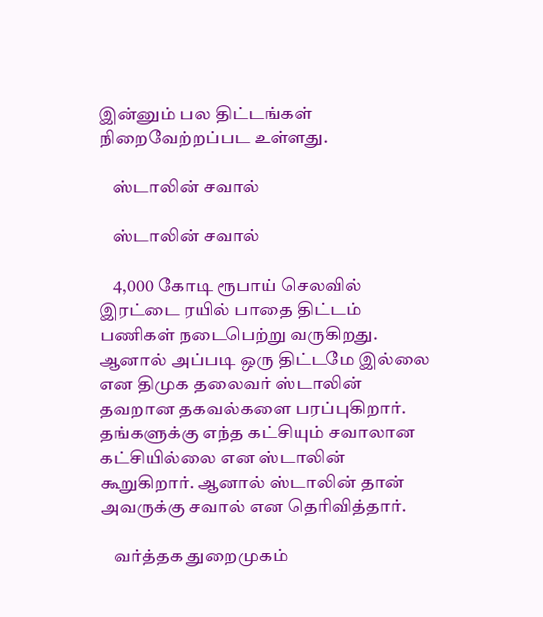இன்னும் பல திட்டங்கள் நிறைவேற்றப்பட உள்ளது.

    ஸ்டாலின் சவால்

    ஸ்டாலின் சவால்

    4,000 கோடி ரூபாய் செலவில் இரட்டை ரயில் பாதை திட்டம் பணிகள் நடைபெற்று வருகிறது. ஆனால் அப்படி ஒரு திட்டமே இல்லை என திமுக தலைவர் ஸ்டாலின் தவறான தகவல்களை பரப்புகிறார். தங்களுக்கு எந்த கட்சியும் சவாலான கட்சியில்லை என ஸ்டாலின் கூறுகிறார். ஆனால் ஸ்டாலின் தான் அவருக்கு சவால் என தெரிவித்தார்.

    வர்த்தக துறைமுகம்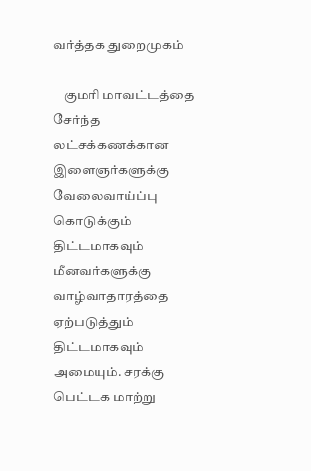வர்த்தக துறைமுகம்

    குமரி மாவட்டத்தை சேர்ந்த லட்சக்கணக்கான இளைஞர்களுக்கு வேலைவாய்ப்பு கொடுக்கும் திட்டமாகவும் மீனவர்களுக்கு வாழ்வாதாரத்தை ஏற்படுத்தும் திட்டமாகவும் அமையும். சரக்கு பெட்டக மாற்று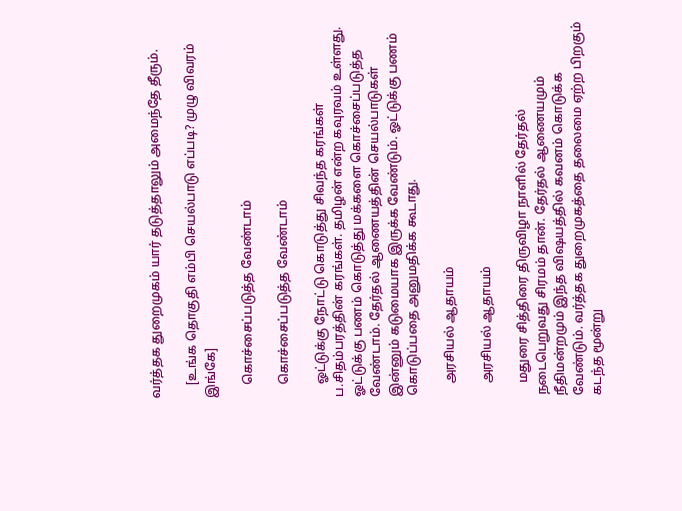வர்த்தக துறைமுகம் யார் தடுத்தாலும் அமைந்தே தீரும்.

    [உங்க தொகுதி எம்பி செயல்பாடு எப்படி? முழு விவரம் இங்கே]

    கொச்சைப்படுத்த வேண்டாம்

    கொச்சைப்படுத்த வேண்டாம்

    ஓட்டுக்கு நோட்டு கொடுத்து சிவந்த கரங்கள் ப.சிதம்பரத்தின் கரங்கள். தமிழன் என்ற கவுரவம் உள்ளது. ஓட்டுக்கு பணம் கொடுத்து மக்களை கொச்சைப்படுத்த வேண்டாம். தேர்தல் ஆணையத்தின் செயல்பாடுகள் இன்னும் கடுமையாக இருக்க வேண்டும். ஓட்டுக்கு பணம் கொடுப்பதை அனுமதிக்க கூடாது.

    அரசியல் ஆதாயம்

    அரசியல் ஆதாயம்

    மதுரை சித்திரை திருவிழா நாளில் தேர்தல் நடைபெறுவது சிரமம் தான். தேர்தல் ஆணையமும் நீதிமன்றமும் இந்த விஷயத்தில் கவனம் கொடுக்க வேண்டும். வர்த்தக துறைமுகத்தை தலைமை ஏற்ற பிறகும் கடந்த மூன்று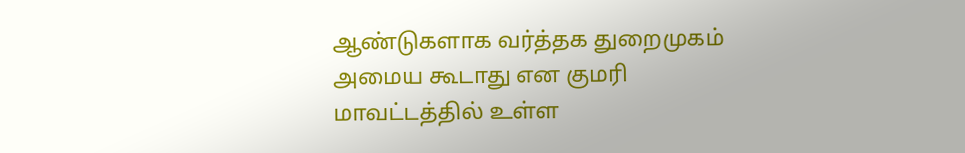ஆண்டுகளாக வர்த்தக துறைமுகம் அமைய கூடாது என குமரி மாவட்டத்தில் உள்ள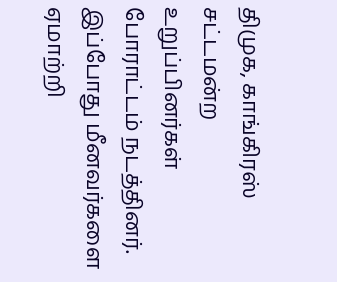திமுக, காங்கிரஸ் சட்டமன்ற உறுப்பினர்கள் போராட்டம் நடத்தினர். இப்போது மீனவர்களை ஏமாற்றி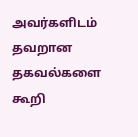அவர்களிடம் தவறான தகவல்களை கூறி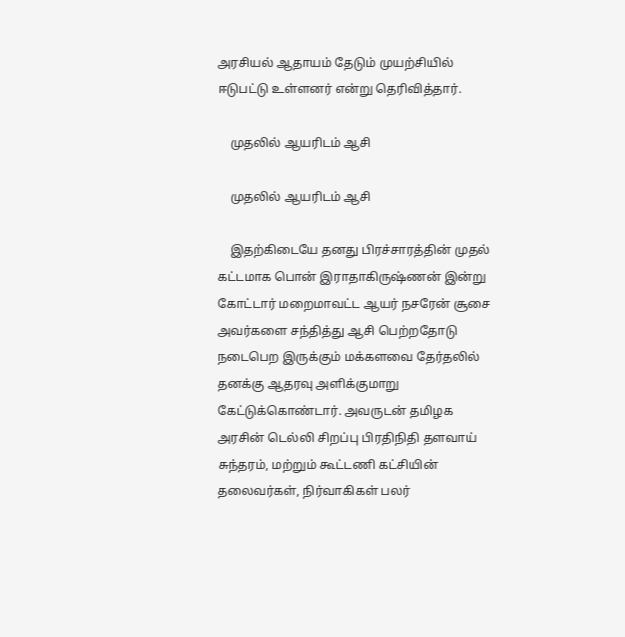அரசியல் ஆதாயம் தேடும் முயற்சியில் ஈடுபட்டு உள்ளனர் என்று தெரிவித்தார்.

    முதலில் ஆயரிடம் ஆசி

    முதலில் ஆயரிடம் ஆசி

    இதற்கிடையே தனது பிரச்சாரத்தின் முதல் கட்டமாக பொன் இராதாகிருஷ்ணன் இன்று கோட்டார் மறைமாவட்ட ஆயர் நசரேன் சூசை அவர்களை சந்தித்து ஆசி பெற்றதோடு நடைபெற இருக்கும் மக்களவை தேர்தலில் தனக்கு ஆதரவு அளிக்குமாறு கேட்டுக்கொண்டார். அவருடன் தமிழக அரசின் டெல்லி சிறப்பு பிரதிநிதி தளவாய் சுந்தரம், மற்றும் கூட்டணி கட்சியின் தலைவர்கள், நிர்வாகிகள் பலர்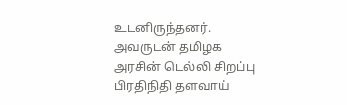உடனிருந்தனர். அவருடன் தமிழக அரசின் டெல்லி சிறப்பு பிரதிநிதி தளவாய்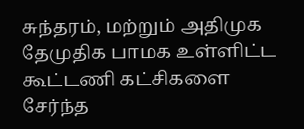சுந்தரம், மற்றும் அதிமுக தேமுதிக பாமக உள்ளிட்ட கூட்டணி கட்சிகளை சேர்ந்த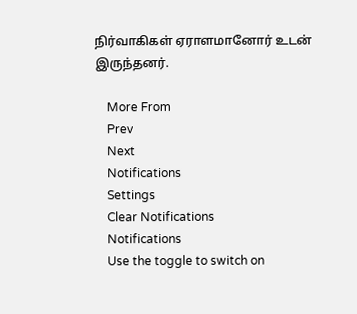நிர்வாகிகள் ஏராளமானோர் உடன் இருந்தனர்.

    More From
    Prev
    Next
    Notifications
    Settings
    Clear Notifications
    Notifications
    Use the toggle to switch on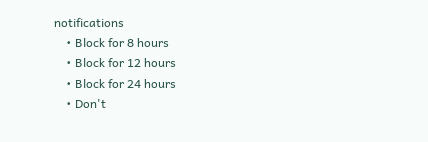notifications
    • Block for 8 hours
    • Block for 12 hours
    • Block for 24 hours
    • Don't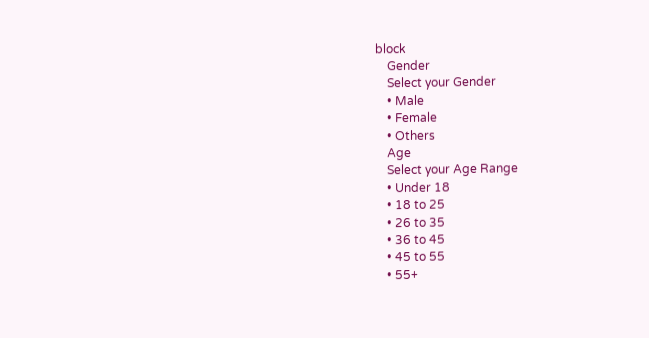block
    Gender
    Select your Gender
    • Male
    • Female
    • Others
    Age
    Select your Age Range
    • Under 18
    • 18 to 25
    • 26 to 35
    • 36 to 45
    • 45 to 55
    • 55+